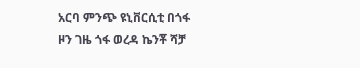አርባ ምንጭ ዩኒቨርሲቲ በጎፋ ዞን ገዜ ጎፋ ወረዳ ኬንቾ ሻቻ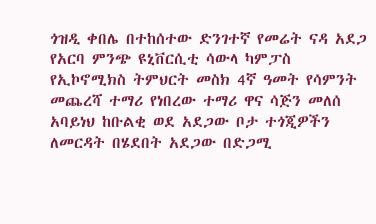ጎዝዲ ቀበሌ በተከሰተው ድንገተኛ የመሬት ናዳ አደጋ የአርባ ምንጭ ዩኒቨርሲቲ ሳውላ ካምፓስ የኢኮኖሚክስ ትምህርት መስክ 4ኛ ዓመት የሳምንት መጨረሻ ተማሪ የነበረው ተማሪ ዋና ሳጅን መለሰ አባይነህ ከቡልቂ ወደ አደጋው ቦታ ተጎጂዎችን ለመርዳት በሄደበት አደጋው በድጋሚ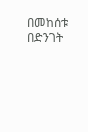በመከሰቱ በድንገት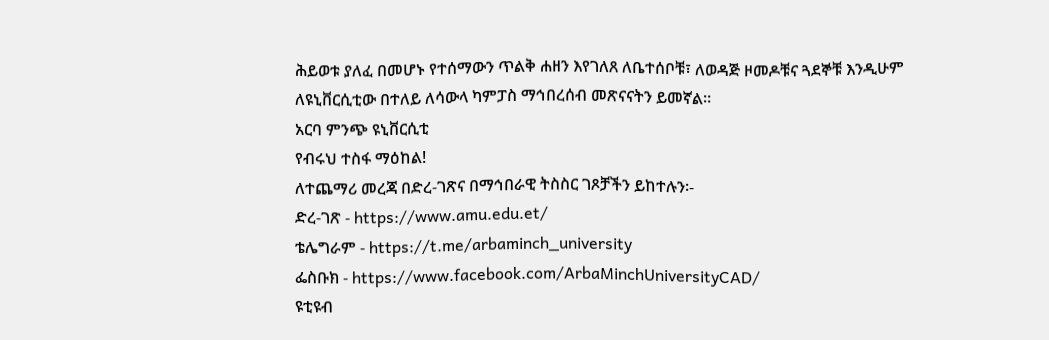ሕይወቱ ያለፈ በመሆኑ የተሰማውን ጥልቅ ሐዘን እየገለጸ ለቤተሰቦቹ፣ ለወዳጅ ዞመዶቹና ጓደኞቹ እንዲሁም ለዩኒቨርሲቲው በተለይ ለሳውላ ካምፓስ ማኅበረሰብ መጽናናትን ይመኛል።
አርባ ምንጭ ዩኒቨርሲቲ
የብሩህ ተስፋ ማዕከል!
ለተጨማሪ መረጃ በድረ-ገጽና በማኅበራዊ ትስስር ገጾቻችን ይከተሉን፡-
ድረ-ገጽ - https://www.amu.edu.et/
ቴሌግራም - https://t.me/arbaminch_university
ፌስቡክ - https://www.facebook.com/ArbaMinchUniversityCAD/
ዩቲዩብ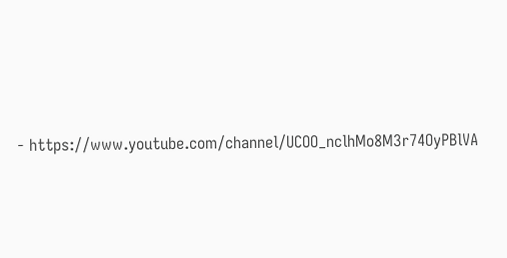- https://www.youtube.com/channel/UCOO_nclhMo8M3r74OyPBlVA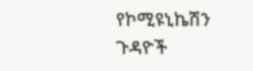የኮሚዩኒኬሽን ጉዳዮች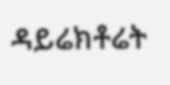ዳይሬክቶሬት